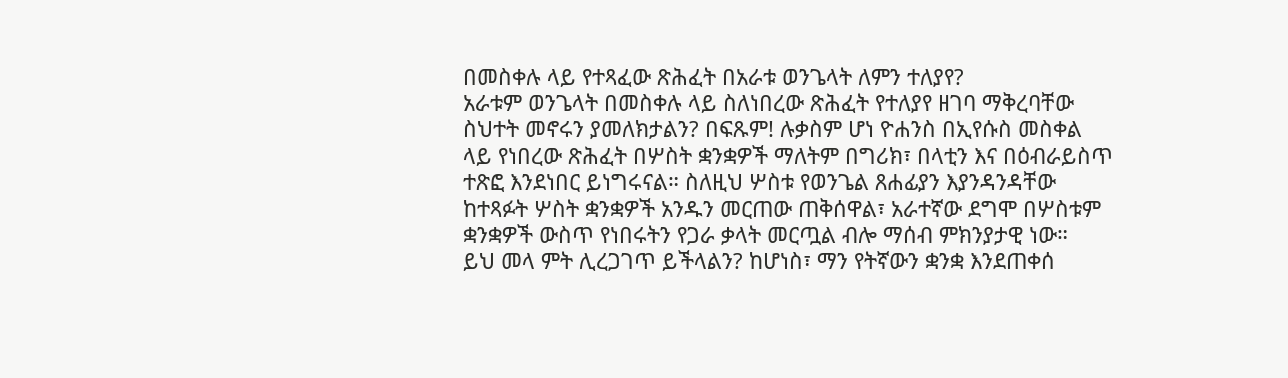በመስቀሉ ላይ የተጻፈው ጽሕፈት በአራቱ ወንጌላት ለምን ተለያየ?
አራቱም ወንጌላት በመስቀሉ ላይ ስለነበረው ጽሕፈት የተለያየ ዘገባ ማቅረባቸው ስህተት መኖሩን ያመለክታልን? በፍጹም! ሉቃስም ሆነ ዮሐንስ በኢየሱስ መስቀል ላይ የነበረው ጽሕፈት በሦስት ቋንቋዎች ማለትም በግሪክ፣ በላቲን እና በዕብራይስጥ ተጽፎ እንደነበር ይነግሩናል። ስለዚህ ሦስቱ የወንጌል ጸሐፊያን እያንዳንዳቸው ከተጻፉት ሦስት ቋንቋዎች አንዱን መርጠው ጠቅሰዋል፣ አራተኛው ደግሞ በሦስቱም ቋንቋዎች ውስጥ የነበሩትን የጋራ ቃላት መርጧል ብሎ ማሰብ ምክንያታዊ ነው።
ይህ መላ ምት ሊረጋገጥ ይችላልን? ከሆነስ፣ ማን የትኛውን ቋንቋ እንደጠቀሰ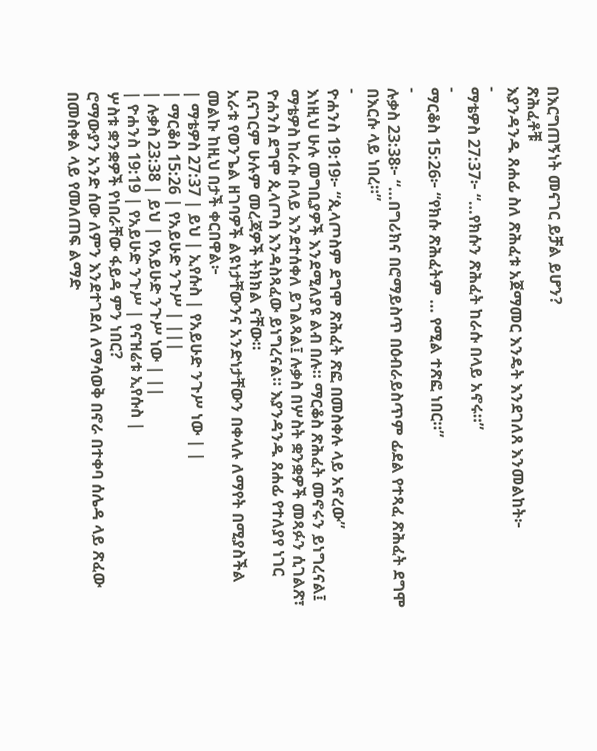በእርግጠኝነት መናገር ይቻል ይሆን?
ጽሕፈቶቹ
እያንዳንዱ ጸሐፊ ስለ ጽሕፈቱ አጀማመር እንዴት እንደገለጸ እንመልከት፦
-
ማቴዎስ 27:37፦ “…የክሱን ጽሕፈት ከራሱ በላይ አኖሩ።”
-
ማርቆስ 15:26፦ “የክሱ ጽሕፈትም … የሚል ተጽፎ ነበር።”
-
ሉቃስ 23:38፦ “…በግሪክና በሮማይስጥ በዕብራይስጥም ፊደል የተጻፈ ጽሕፈት ደግሞ በእርሱ ላይ ነበረ።”
-
ዮሐንስ 19:19፦ “ጲላጦስም ደግሞ ጽሕፈት ጽፎ በመስቀሉ ላይ አኖረው”
እነዚህ ሁሉ መግቢያዎች እንደሚለያዩ ልብ በሉ። ማርቆስ ጽሕፈት መኖሩን ይነግረናል፤ ማቴዎስ ከራሱ በላይ እንደተሰቀለ ይገልጻል፤ ሉቃስ በሦስት ቋንቋዎች መጻፉን ሲገልጽ፣ ዮሐንስ ደግሞ ጲላጦስ እንዳስጻፈው ይነግረናል። እያንዳንዱ ጸሐፊ የተለያየ ነገር ቢናገርም ሁሉም መረጃዎች ትክክል ናቸው።
አራቱ የወንጌል ዘገባዎች ልዩነታቸውንና አንድነታቸውን በቀላሉ ለማየት በሚያስችል መልኩ ከዚህ በታች ቀርበዋል፦
| ማቴዎስ 27:37 | ይህ | ኢየሱስ | የአይሁድ ንጉሥ ነው | |
| ማርቆስ 15:26 | የአይሁድ ንጉሥ | |||
| ሉቃስ 23:38 | ይህ | የአይሁድ ንጉሥ ነው | ||
| ዮሐንስ 19:19 | የአይሁድ ንጉሥ | የናዝሬቱ ኢየሱስ |
ሦስቱ ቋንቋዎች የነበራቸው ፋይዳ ምን ነበር?
ሮማውያን አንድ ሰው ለምን እንደተገደለ ለማሳወቅ በኖራ በተቀባ ሰሌዳ ላይ ጽፈው በመስቀል ላይ የመለጠፍ ልማድ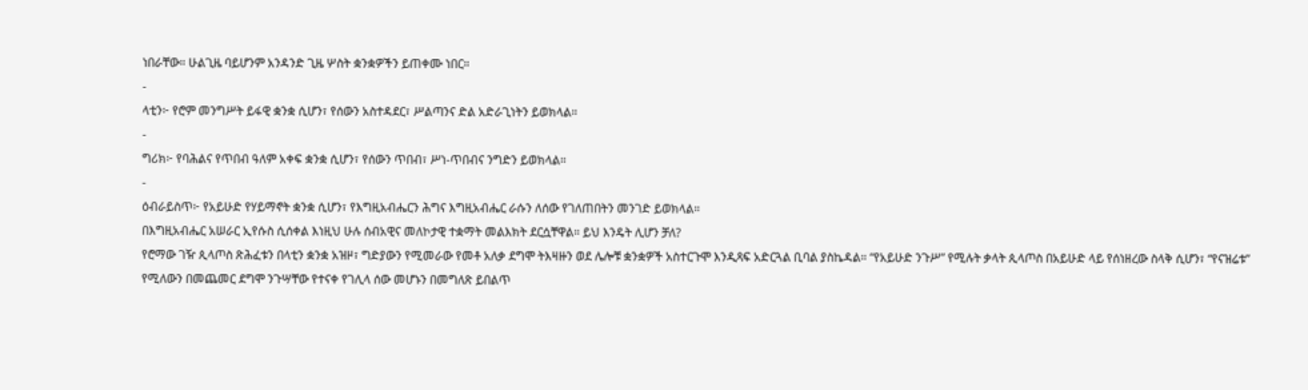ነበራቸው። ሁልጊዜ ባይሆንም አንዳንድ ጊዜ ሦስት ቋንቋዎችን ይጠቀሙ ነበር።
-
ላቲን፦ የሮም መንግሥት ይፋዊ ቋንቋ ሲሆን፣ የሰውን አስተዳደር፣ ሥልጣንና ድል አድራጊነትን ይወክላል።
-
ግሪክ፦ የባሕልና የጥበብ ዓለም አቀፍ ቋንቋ ሲሆን፣ የሰውን ጥበብ፣ ሥነ-ጥበብና ንግድን ይወክላል።
-
ዕብራይስጥ፦ የአይሁድ የሃይማኖት ቋንቋ ሲሆን፣ የእግዚአብሔርን ሕግና እግዚአብሔር ራሱን ለሰው የገለጠበትን መንገድ ይወክላል።
በእግዚአብሔር አሠራር ኢየሱስ ሲሰቀል እነዚህ ሁሉ ሰብአዊና መለኮታዊ ተቋማት መልእክት ደርሷቸዋል። ይህ እንዴት ሊሆን ቻለ?
የሮማው ገዥ ጲላጦስ ጽሕፈቱን በላቲን ቋንቋ አዝዞ፣ ግድያውን የሚመራው የመቶ አለቃ ደግሞ ትእዛዙን ወደ ሌሎቹ ቋንቋዎች አስተርጉሞ እንዲጻፍ አድርጓል ቢባል ያስኬዳል። “የአይሁድ ንጉሥ” የሚሉት ቃላት ጲላጦስ በአይሁድ ላይ የሰነዘረው ስላቅ ሲሆን፣ “የናዝሬቱ” የሚለውን በመጨመር ደግሞ ንጉሣቸው የተናቀ የገሊላ ሰው መሆኑን በመግለጽ ይበልጥ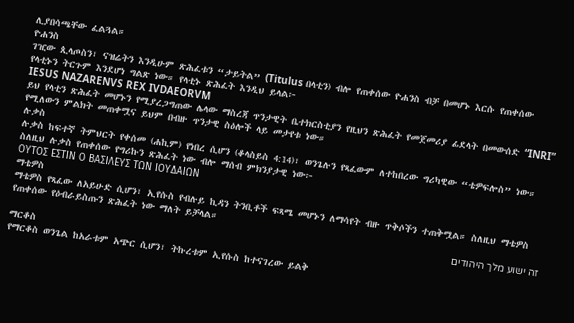ሊያበሳጫቸው ፈልጓል።
ዮሐንስ
ገዢው ጲላጦስን፣ ናዝሬትን እንዲሁም ጽሕፈቱን “ታይትል” (Titulus በላቲን) ብሎ የጠቀሰው ዮሐንስ ብቻ በመሆኑ እርሱ የጠቀሰው የላቲኑን ትርጉም እንደሆነ ግልጽ ነው። የላቲኑ ጽሕፈት እንዲህ ይላል፦
IESUS NAZARENVS REX IVDAEORVM
ይህ የላቲን ጽሕፈት መሆኑን የሚያረጋግጠው ሌላው ማስረጃ ጥንታዊት ቤተክርስቲያን የዚህን ጽሕፈት የመጀመሪያ ፊደላት በመውሰድ “INRI” የሚለውን ምልክት መጠቀሟና ይህም በብዙ ጥንታዊ ስዕሎች ላይ መታየቱ ነው።
ሉቃስ
ሉቃስ ከፍተኛ ትምህርት የቀሰመ (ሐኪም) የነበረ ሲሆን (ቆላስይስ 4:14)፣ ወንጌሉን የጻፈውም ለተከበረው ግሪካዊው “ቴዎፍሎስ” ነው። ስለዚህ ሉቃስ የጠቀሰው የግሪኩን ጽሕፈት ነው ብሎ ማሰብ ምክንያታዊ ነው፦
ΟΥΤΟΣ ΕΣΤΙΝ Ο ΒΑΣΙΛΕΥΣ ΤΩΝ ΙΟΥΔΑΙΩΝ
ማቴዎስ
ማቴዎስ የጻፈው ለአይሁድ ሲሆን፣ ኢየሱስ የብሉይ ኪዳን ትንቢቶች ፍጻሜ መሆኑን ለማሳየት ብዙ ጥቅሶችን ተጠቅሟል። ስለዚህ ማቴዎስ የጠቀሰው የዕብራይስጡን ጽሕፈት ነው ማለት ይቻላል።
זה ישוע מלך היהודים
ማርቆስ
የማርቆስ ወንጌል ከአራቱም አጭር ሲሆን፣ ትኩረቱም ኢየሱስ ከተናገረው ይልቅ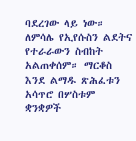ባደረገው ላይ ነው። ለምሳሌ የኢየሱስን ልደትና የተራራውን ስብከት አልጠቀሰም። ማርቆስ እንደ ልማዱ ጽሕፈቱን አሳጥሮ በሦስቱም ቋንቋዎች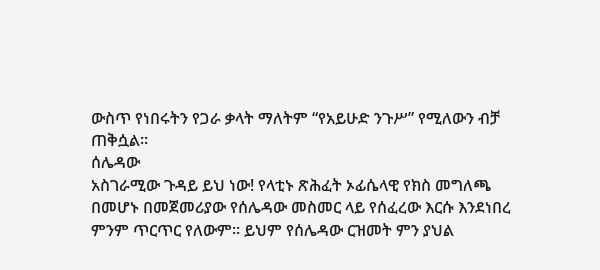ውስጥ የነበሩትን የጋራ ቃላት ማለትም “የአይሁድ ንጉሥ” የሚለውን ብቻ ጠቅሷል።
ሰሌዳው
አስገራሚው ጉዳይ ይህ ነው! የላቲኑ ጽሕፈት ኦፊሴላዊ የክስ መግለጫ በመሆኑ በመጀመሪያው የሰሌዳው መስመር ላይ የሰፈረው እርሱ እንደነበረ ምንም ጥርጥር የለውም። ይህም የሰሌዳው ርዝመት ምን ያህል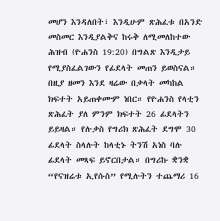መሆን እንዳለበት፣ እንዲሁም ጽሕፈቱ በአንድ መስመር እንዲያልቅና ከሩቅ ለሚመለከተው ሕዝብ (ዮሐንስ 19:20) በግልጽ እንዲታይ የሚያስፈልገውን የፊደላት መጠን ይወስናል።
በዚያ ዘመን እንደ ዛሬው በቃላት መካከል ክፍተት አይጠቀሙም ነበር። የዮሐንስ የላቲን ጽሕፈት ያለ ምንም ክፍተት 26 ፊደላትን ይይዛል። የሉቃስ የግሪክ ጽሕፈት ደግሞ 30 ፊደላት ስላሉት ከላቲኑ ትንሽ አነስ ባሉ ፊደላት መጻፍ ይኖርበታል። በግሪኩ ቋንቋ “የናዝሬቱ ኢየሱስ” የሚሉትን ተጨማሪ 16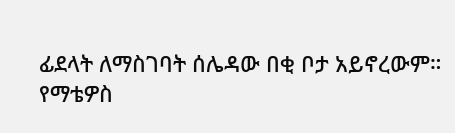ፊደላት ለማስገባት ሰሌዳው በቂ ቦታ አይኖረውም።
የማቴዎስ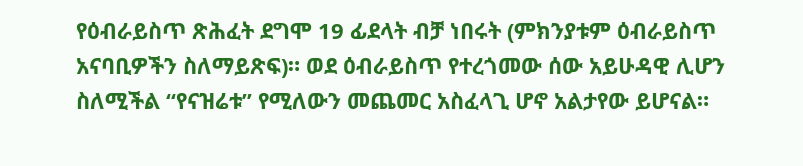የዕብራይስጥ ጽሕፈት ደግሞ 19 ፊደላት ብቻ ነበሩት (ምክንያቱም ዕብራይስጥ አናባቢዎችን ስለማይጽፍ)። ወደ ዕብራይስጥ የተረጎመው ሰው አይሁዳዊ ሊሆን ስለሚችል “የናዝሬቱ” የሚለውን መጨመር አስፈላጊ ሆኖ አልታየው ይሆናል።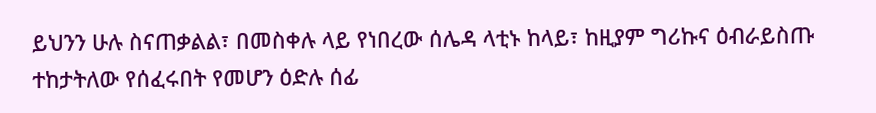ይህንን ሁሉ ስናጠቃልል፣ በመስቀሉ ላይ የነበረው ሰሌዳ ላቲኑ ከላይ፣ ከዚያም ግሪኩና ዕብራይስጡ ተከታትለው የሰፈሩበት የመሆን ዕድሉ ሰፊ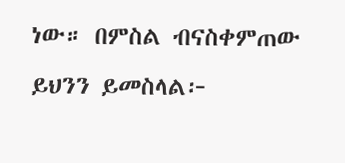ነው። በምስል ብናስቀምጠው ይህንን ይመስላል፦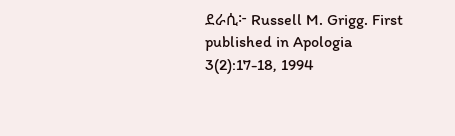ደራሲ፦ Russell M. Grigg. First published in Apologia 3(2):17-18, 1994